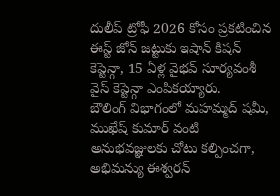దులీప్ ట్రోఫీ 2026 కోసం ప్రకటించిన ఈస్ట్ జోన్ జట్టుకు ఇషాన్ కిషన్ కెప్టెన్గా, 15 ఏళ్ల వైభవ్ సూర్యవంశీ వైస్ కెప్టెన్గా ఎంపికయ్యారు.
బౌలింగ్ విభాగంలో మహమ్మద్ షమీ, ముఖేష్ కుమార్ వంటి అనుభవజ్ఞులకు చోటు కల్పించగా, అభిమన్యు ఈశ్వరన్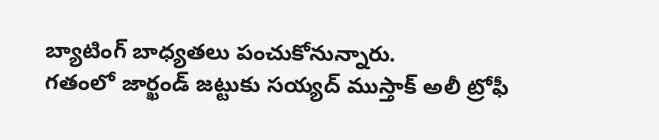బ్యాటింగ్ బాధ్యతలు పంచుకోనున్నారు.
గతంలో జార్ఖండ్ జట్టుకు సయ్యద్ ముస్తాక్ అలీ ట్రోఫీ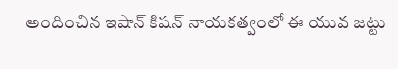అందించిన ఇషాన్ కిషన్ నాయకత్వంలో ఈ యువ జట్టు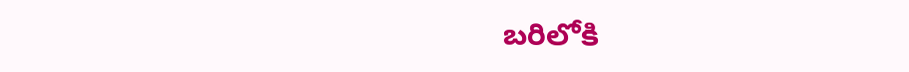బరిలోకి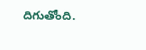దిగుతోంది.